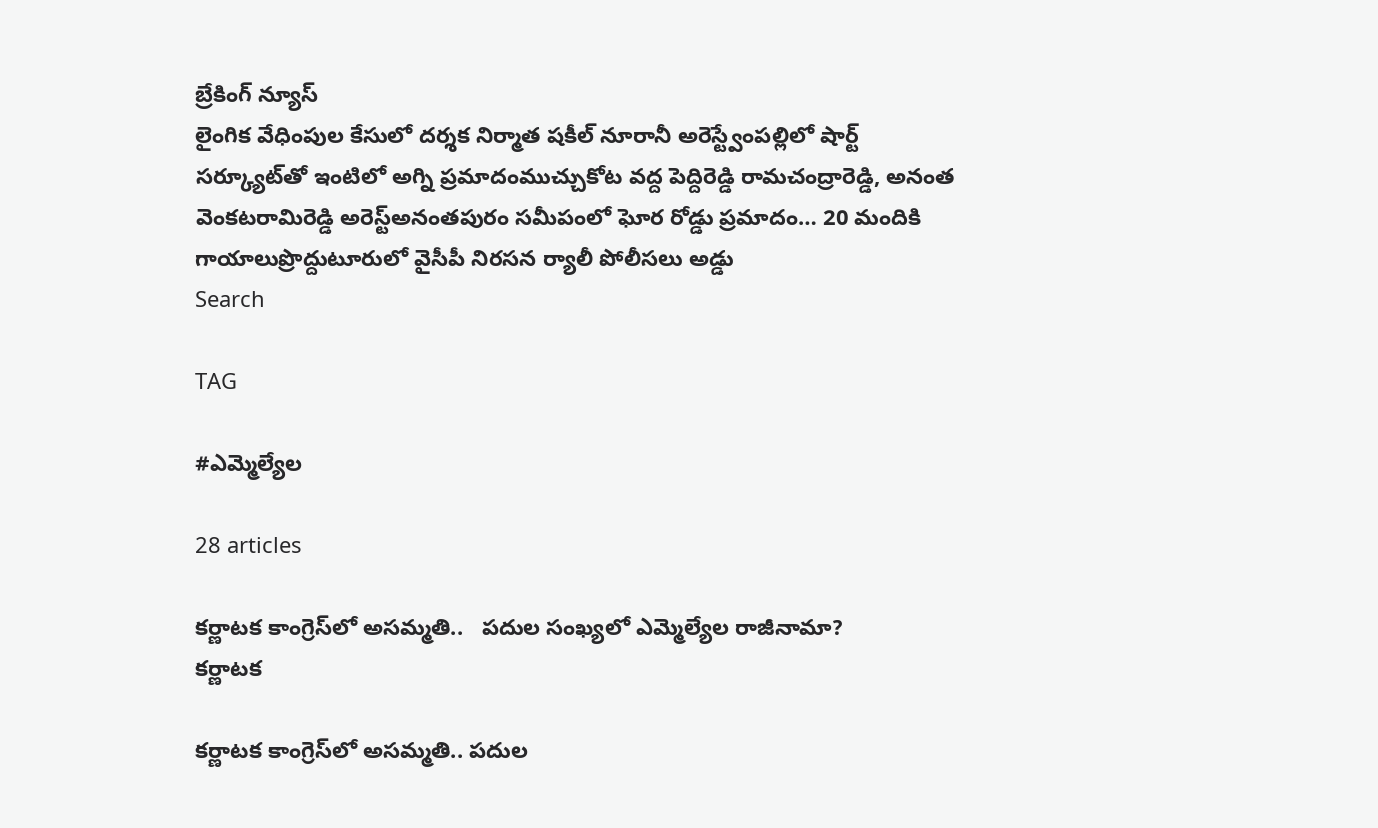బ్రేకింగ్ న్యూస్
లైంగిక వేధింపుల కేసులో దర్శక నిర్మాత షకీల్ నూరానీ అరెస్ట్వేంపల్లిలో షార్ట్ సర్క్యూట్‌తో ఇంటిలో అగ్ని ప్రమాదంముచ్చుకోట వద్ద పెద్దిరెడ్డి రామచంద్రారెడ్డి, అనంత వెంకటరామిరెడ్డి అరెస్ట్‌అనంతపురం సమీపంలో ఘోర రోడ్డు ప్రమాదం… 20 మందికి గాయాలుప్రొద్దుటూరులో వైసీపీ నిరసన ర్యాలీ పోలీసలు అడ్డు
Search

TAG

#ఎమ్మెల్యేల

28 articles

కర్ణాటక కాంగ్రెస్‌లో అసమ్మతి..   పదుల సంఖ్యలో ఎమ్మెల్యేల రాజీనామా?
కర్ణాటక

కర్ణాటక కాంగ్రెస్‌లో అసమ్మతి.. పదుల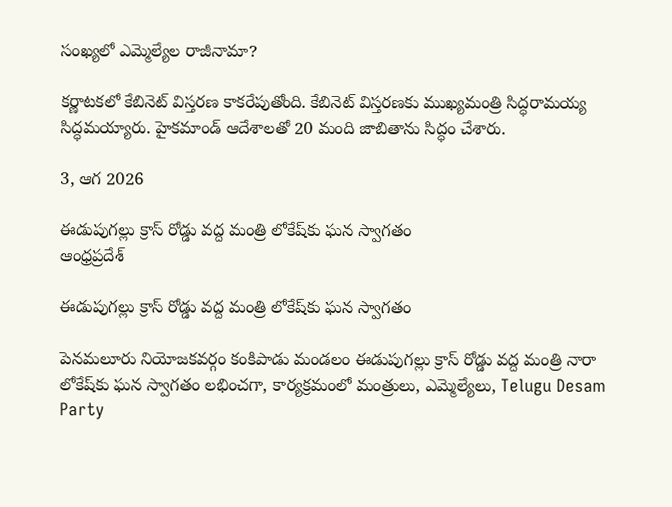సంఖ్యలో ఎమ్మెల్యేల రాజీనామా?

కర్ణాటకలో కేబినెట్ విస్తరణ కాకరేపుతోంది. కేబినెట్ విస్తరణకు ముఖ్యమంత్రి సిద్ధరామయ్య సిద్ధమయ్యారు. హైకమాండ్ ఆదేశాలతో 20 మంది జాబితాను సిద్ధం చేశారు.

3, ఆగ 2026

ఈడుపుగల్లు క్రాస్ రోడ్డు వద్ద మంత్రి లోకేష్‌కు ఘన స్వాగతం
ఆంధ్రప్రదేశ్

ఈడుపుగల్లు క్రాస్ రోడ్డు వద్ద మంత్రి లోకేష్‌కు ఘన స్వాగతం

పెనమలూరు నియోజకవర్గం కంకిపాడు మండలం ఈడుపుగల్లు క్రాస్ రోడ్డు వద్ద మంత్రి నారా లోకేష్‌కు ఘన స్వాగతం లభించగా, కార్యక్రమంలో మంత్రులు, ఎమ్మెల్యేలు, Telugu Desam Party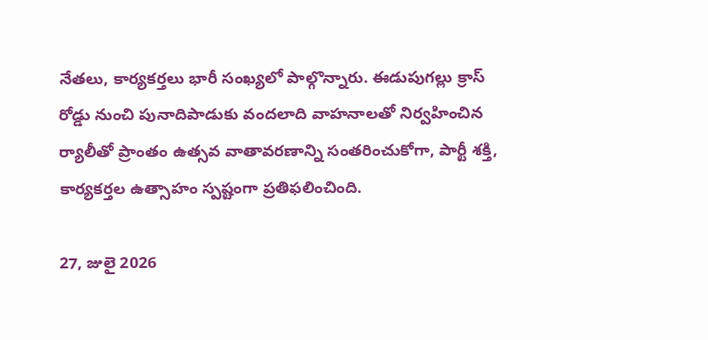నేతలు, కార్యకర్తలు భారీ సంఖ్యలో పాల్గొన్నారు. ఈడుపుగల్లు క్రాస్ రోడ్డు నుంచి పునాదిపాడుకు వందలాది వాహనాలతో నిర్వహించిన ర్యాలీతో ప్రాంతం ఉత్సవ వాతావరణాన్ని సంతరించుకోగా, పార్టీ శక్తి, కార్యకర్తల ఉత్సాహం స్పష్టంగా ప్రతిఫలించింది.

27, జులై 2026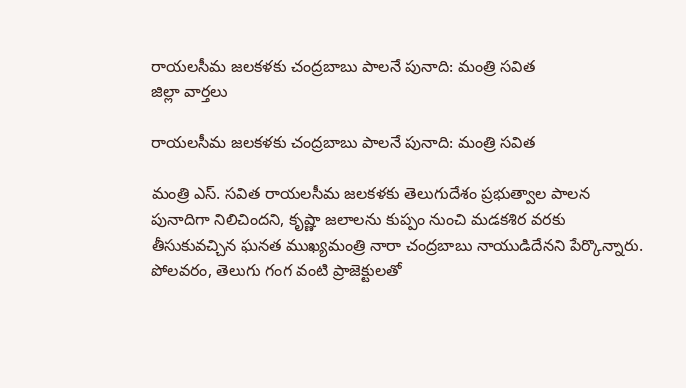రాయలసీమ జలకళకు చంద్రబాబు పాలనే పునాది: మంత్రి సవిత
జిల్లా వార్తలు

రాయలసీమ జలకళకు చంద్రబాబు పాలనే పునాది: మంత్రి సవిత

మంత్రి ఎస్. సవిత రాయలసీమ జలకళకు తెలుగుదేశం ప్రభుత్వాల పాలన పునాదిగా నిలిచిందని, కృష్ణా జలాలను కుప్పం నుంచి మడకశిర వరకు తీసుకువచ్చిన ఘనత ముఖ్యమంత్రి నారా చంద్రబాబు నాయుడిదేనని పేర్కొన్నారు. పోలవరం, తెలుగు గంగ వంటి ప్రాజెక్టులతో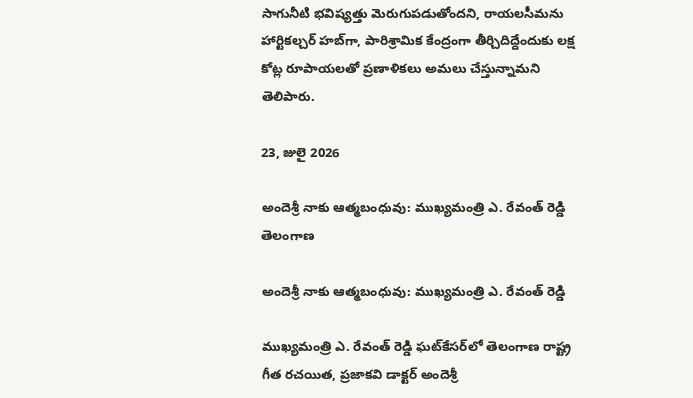సాగునీటి భవిష్యత్తు మెరుగుపడుతోందని, రాయలసీమను హార్టికల్చర్ హబ్‌గా, పారిశ్రామిక కేంద్రంగా తీర్చిదిద్దేందుకు లక్ష కోట్ల రూపాయలతో ప్రణాళికలు అమలు చేస్తున్నామని తెలిపారు.

23, జులై 2026

అందెశ్రీ నాకు ఆత్మబంధువు: ముఖ్యమంత్రి ఎ. రేవంత్ రెడ్డి
తెలంగాణ

అందెశ్రీ నాకు ఆత్మబంధువు: ముఖ్యమంత్రి ఎ. రేవంత్ రెడ్డి

ముఖ్యమంత్రి ఎ. రేవంత్ రెడ్డి ఘట్‌కేసర్‌లో తెలంగాణ రాష్ట్ర గీత రచయిత, ప్రజాకవి డాక్టర్ అందెశ్రీ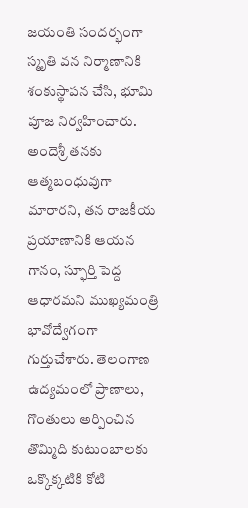జయంతి సందర్భంగా స్మృతి వన నిర్మాణానికి శంకుస్థాపన చేసి, భూమి పూజ నిర్వహించారు. అందెశ్రీ తనకు ఆత్మబంధువుగా మారారని, తన రాజకీయ ప్రయాణానికి ఆయన గానం, స్ఫూర్తి పెద్ద ఆధారమని ముఖ్యమంత్రి భావోద్వేగంగా గుర్తుచేశారు. తెలంగాణ ఉద్యమంలో ప్రాణాలు, గొంతులు అర్పించిన తొమ్మిది కుటుంబాలకు ఒక్కొక్కటికి కోటి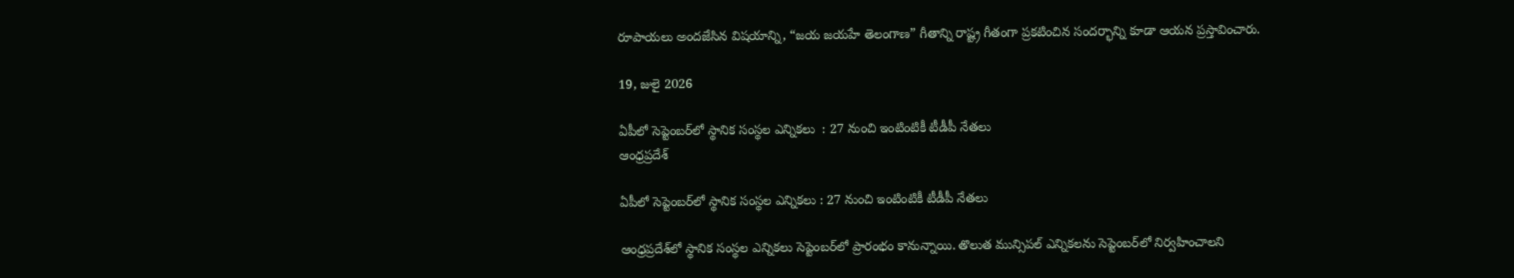రూపాయలు అందజేసిన విషయాన్ని, “జయ జయహే తెలంగాణ” గీతాన్ని రాష్ట్ర గీతంగా ప్రకటించిన సందర్భాన్ని కూడా ఆయన ప్రస్తావించారు.

19, జులై 2026

ఏపీలో సెప్టెంబర్‌లో స్థానిక సంస్థల ఎన్నికలు  : 27 నుంచి ఇంటింటికీ టీడీపీ నేతలు
ఆంధ్రప్రదేశ్

ఏపీలో సెప్టెంబర్‌లో స్థానిక సంస్థల ఎన్నికలు : 27 నుంచి ఇంటింటికీ టీడీపీ నేతలు

ఆంధ్రప్రదేశ్‌లో స్థానిక సంస్థల ఎన్నికలు సెప్టెంబర్‌లో ప్రారంభం కానున్నాయి. తొలుత మున్సిపల్ ఎన్నికలను సెప్టెంబర్‌లో నిర్వహించాలని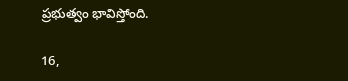ప్రభుత్వం భావిస్తోంది.

16,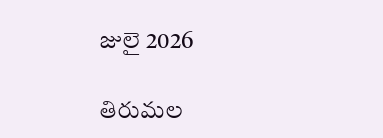జులై 2026

తిరుమల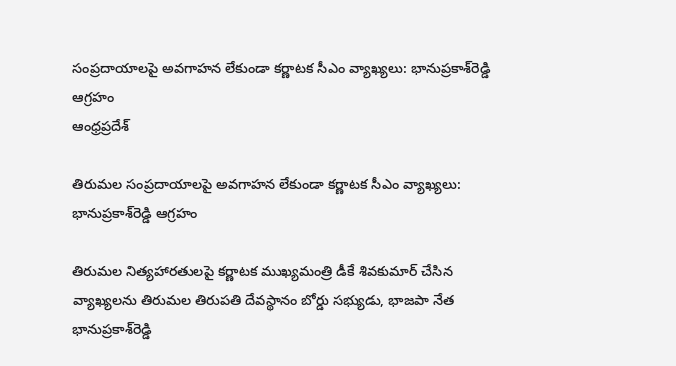సంప్రదాయాలపై అవగాహన లేకుండా కర్ణాటక సీఎం వ్యాఖ్యలు: భానుప్రకాశ్‌రెడ్డి ఆగ్రహం
ఆంధ్రప్రదేశ్

తిరుమల సంప్రదాయాలపై అవగాహన లేకుండా కర్ణాటక సీఎం వ్యాఖ్యలు: భానుప్రకాశ్‌రెడ్డి ఆగ్రహం

తిరుమల నిత్యహారతులపై కర్ణాటక ముఖ్యమంత్రి డీకే శివకుమార్ చేసిన వ్యాఖ్యలను తిరుమల తిరుపతి దేవస్థానం బోర్డు సభ్యుడు, భాజపా నేత భానుప్రకాశ్‌రెడ్డి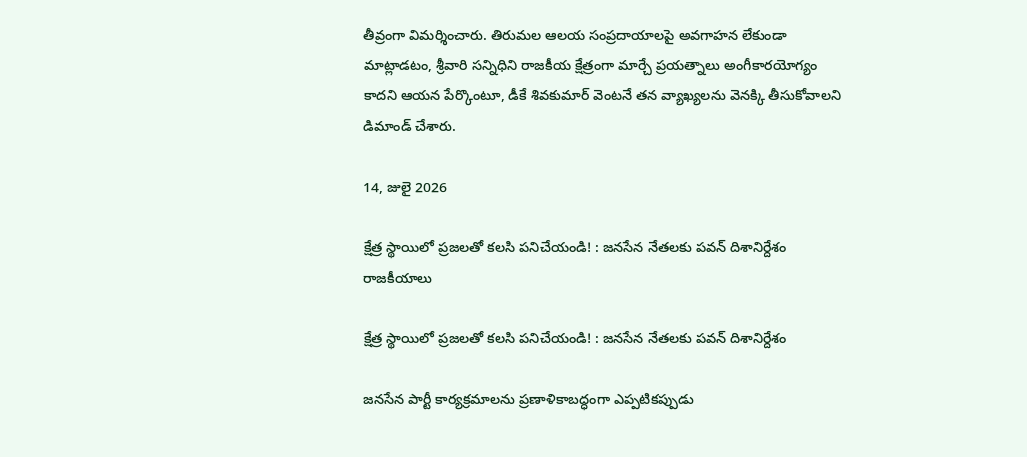తీవ్రంగా విమర్శించారు. తిరుమల ఆలయ సంప్రదాయాలపై అవగాహన లేకుండా మాట్లాడటం, శ్రీవారి సన్నిధిని రాజకీయ క్షేత్రంగా మార్చే ప్రయత్నాలు అంగీకారయోగ్యం కాదని ఆయన పేర్కొంటూ, డీకే శివకుమార్ వెంటనే తన వ్యాఖ్యలను వెనక్కి తీసుకోవాలని డిమాండ్ చేశారు.

14, జులై 2026

క్షేత్ర స్థాయిలో ప్రజలతో కలసి పనిచేయండి! : జనసేన నేతలకు పవన్‌ దిశానిర్దేశం
రాజకీయాలు

క్షేత్ర స్థాయిలో ప్రజలతో కలసి పనిచేయండి! : జనసేన నేతలకు పవన్‌ దిశానిర్దేశం

జనసేన పార్టీ కార్యక్రమాలను ప్రణాళికాబద్ధంగా ఎప్పటికప్పుడు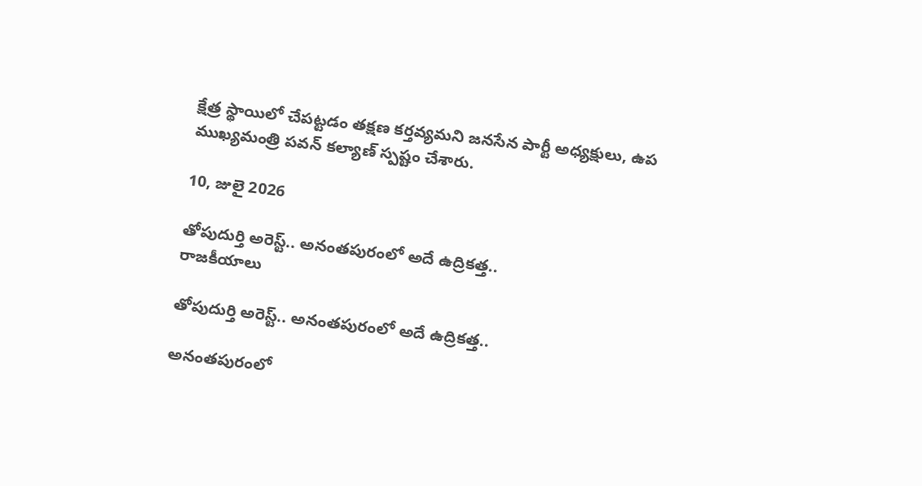క్షేత్ర స్థాయిలో చేపట్టడం తక్షణ కర్తవ్యమని జనసేన పార్టీ అధ్యక్షులు, ఉప ముఖ్యమంత్రి పవన్ కల్యాణ్‌ స్పష్టం చేశారు.

10, జులై 2026

తోపుదుర్తి అరెస్ట్‌.. అనంతపురంలో అదే ఉద్రికత్త..
రాజకీయాలు

తోపుదుర్తి అరెస్ట్‌.. అనంతపురంలో అదే ఉద్రికత్త..

అనంతపురంలో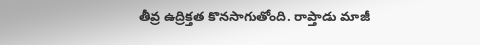తీవ్ర ఉద్రిక్తత కొనసాగుతోంది. రాప్తాడు మాజీ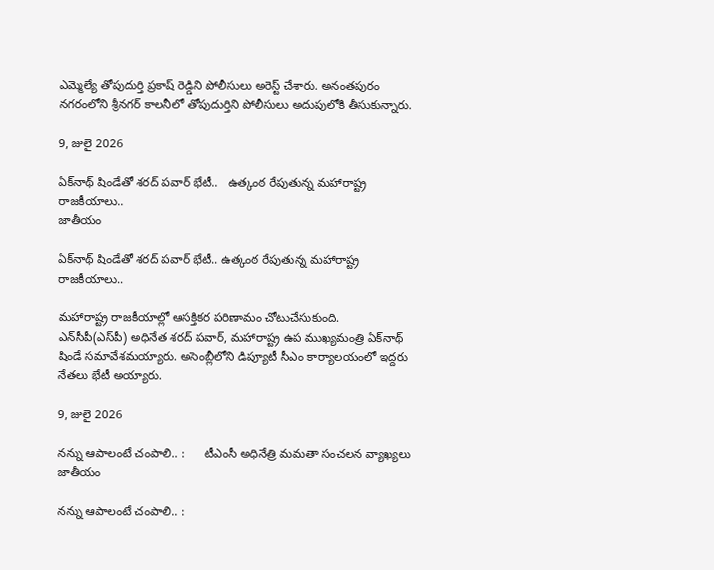ఎమ్మెల్యే తోపుదుర్తి ప్రకాష్ రెడ్డిని పోలీసులు అరెస్ట్ చేశారు. అనంతపురం నగరంలోని శ్రీనగర్ కాలనీలో తోపుదుర్తిని పోలీసులు అదుపులోకి తీసుకున్నారు.

9, జులై 2026

ఏక్‌నాథ్ షిండేతో శరద్ పవార్ భేటీ..   ఉత్కంఠ రేపుతున్న మహారాష్ట్ర రాజకీయాలు..
జాతీయం

ఏక్‌నాథ్ షిండేతో శరద్ పవార్ భేటీ.. ఉత్కంఠ రేపుతున్న మహారాష్ట్ర రాజకీయాలు..

మహారాష్ట్ర రాజకీయాల్లో ఆసక్తికర పరిణామం చోటుచేసుకుంది. ఎన్‌సీపీ(ఎస్‌పీ) అధినేత శరద్ పవార్, మహారాష్ట్ర ఉప ముఖ్యమంత్రి ఏక్‌నాథ్ షిండే సమావేశమయ్యారు. అసెంబ్లీలోని డిప్యూటీ సీఎం కార్యాలయంలో ఇద్దరు నేతలు భేటీ అయ్యారు.

9, జులై 2026

నన్ను ఆపాలంటే చంపాలి.. :      టీఎంసీ అధినేత్రి మమతా సంచలన వ్యాఖ్యలు
జాతీయం

నన్ను ఆపాలంటే చంపాలి.. :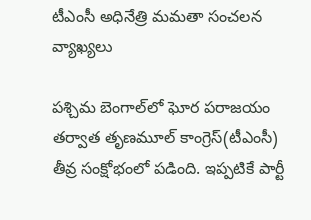టీఎంసీ అధినేత్రి మమతా సంచలన వ్యాఖ్యలు

పశ్చిమ బెంగాల్‌లో ఘోర పరాజయం తర్వాత తృణమూల్ కాంగ్రెస్(టీఎంసీ) తీవ్ర సంక్షోభంలో పడింది. ఇప్పటికే పార్టీ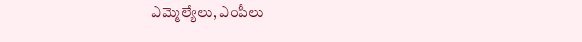ఎమ్మెల్యేలు, ఎంపీలు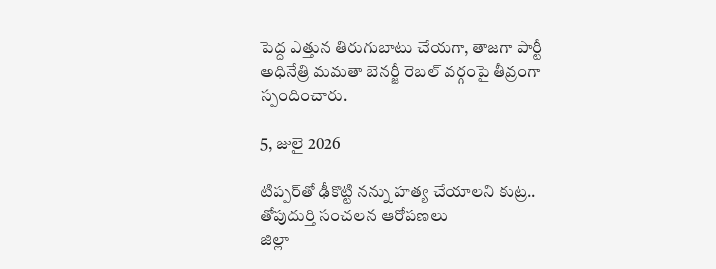పెద్ద ఎత్తున తిరుగుబాటు చేయగా, తాజగా పార్టీ అధినేత్రి మమతా బెనర్జీ రెబల్ వర్గంపై తీవ్రంగా స్పందించారు.

5, జులై 2026

టిప్పర్‌తో ఢీకొట్టి నన్ను హత్య చేయాలని కుట్ర..   తోపుదుర్తి సంచలన ఆరోపణలు
జిల్లా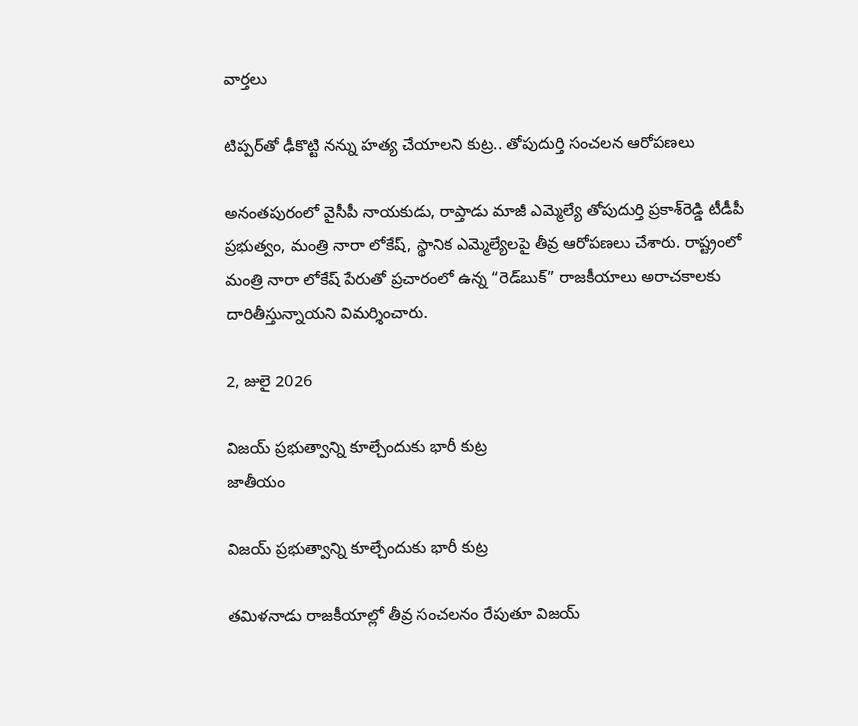వార్తలు

టిప్పర్‌తో ఢీకొట్టి నన్ను హత్య చేయాలని కుట్ర.. తోపుదుర్తి సంచలన ఆరోపణలు

అనంతపురంలో వైసీపీ నాయకుడు, రాప్తాడు మాజీ ఎమ్మెల్యే తోపుదుర్తి ప్రకాశ్‌రెడ్డి టీడీపీ ప్రభుత్వం, మంత్రి నారా లోకేష్, స్థానిక ఎమ్మెల్యేలపై తీవ్ర ఆరోపణలు చేశారు. రాష్ట్రంలో మంత్రి నారా లోకేష్‌ పేరుతో ప్రచారంలో ఉన్న “రెడ్‌బుక్” రాజకీయాలు అరాచకాలకు దారితీస్తున్నాయని విమర్శించారు.

2, జులై 2026

విజయ్ ప్రభుత్వాన్ని కూల్చేందుకు భారీ కుట్ర
జాతీయం

విజయ్ ప్రభుత్వాన్ని కూల్చేందుకు భారీ కుట్ర

తమిళనాడు రాజకీయాల్లో తీవ్ర సంచలనం రేపుతూ విజయ్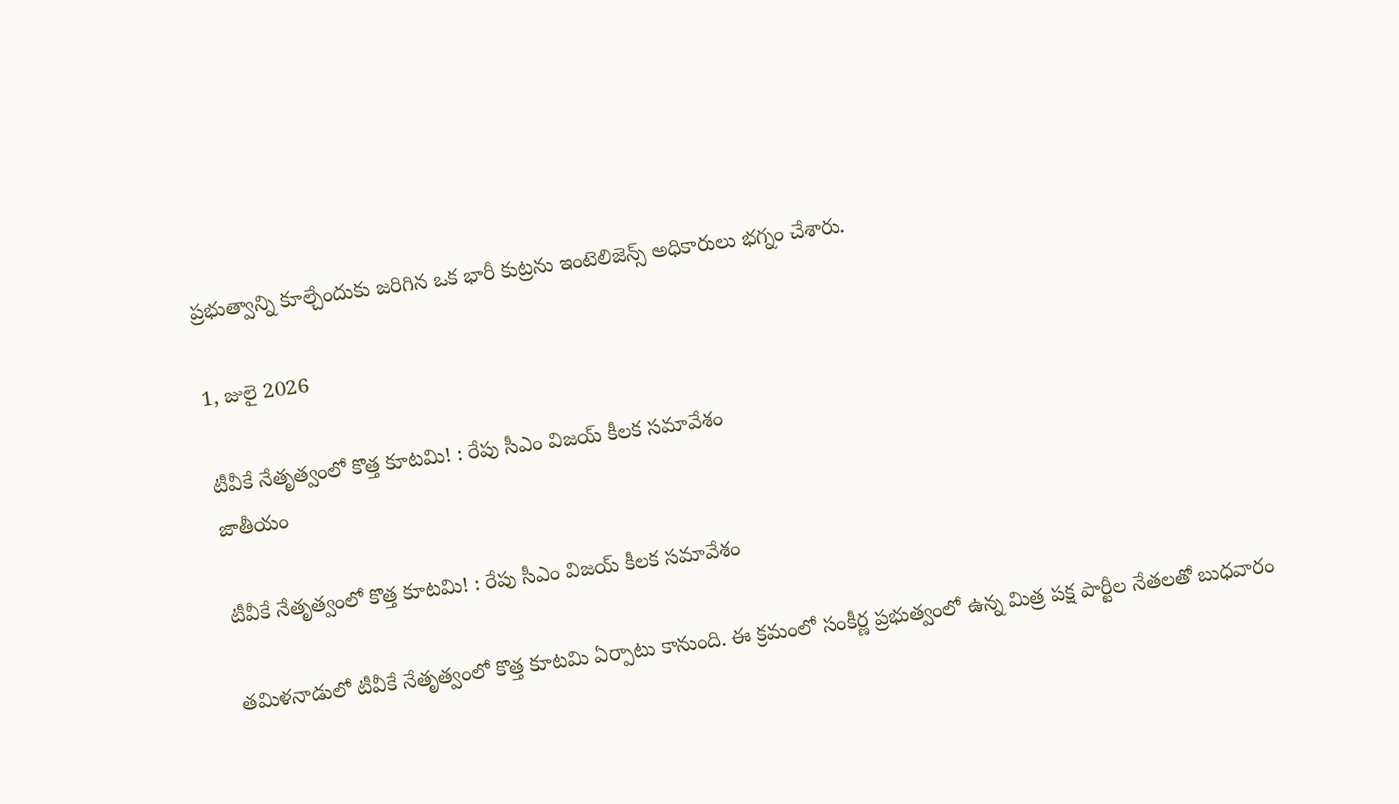ప్రభుత్వాన్ని కూల్చేందుకు జరిగిన ఒక భారీ కుట్రను ఇంటెలిజెన్స్ అధికారులు భగ్నం చేశారు.

1, జులై 2026

టీవీకే నేతృత్వంలో కొత్త కూటమి! : రేపు సీఎం విజయ్‌ కీలక సమావేశం
జాతీయం

టీవీకే నేతృత్వంలో కొత్త కూటమి! : రేపు సీఎం విజయ్‌ కీలక సమావేశం

తమిళనాడులో టీవీకే నేతృత్వంలో కొత్త కూటమి ఏర్పాటు కానుంది. ఈ క్రమంలో సంకీర్ణ ప్రభుత్వంలో ఉన్న మిత్ర పక్ష పార్టీల నేతలతో బుధవారం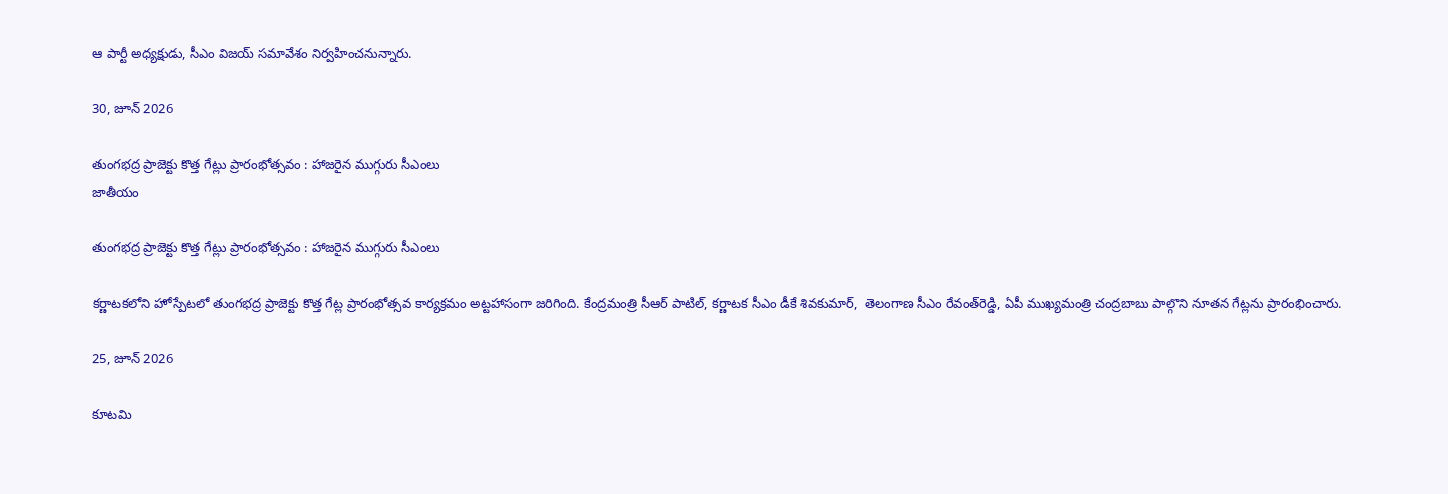ఆ పార్టీ అధ్యక్షుడు, సీఎం విజయ్‌ సమావేశం నిర్వహించనున్నారు.

30, జూన్ 2026

తుంగభద్ర ప్రాజెక్టు కొత్త గేట్లు ప్రారంభోత్సవం : హాజరైన ముగ్గురు సీఎంలు
జాతీయం

తుంగభద్ర ప్రాజెక్టు కొత్త గేట్లు ప్రారంభోత్సవం : హాజరైన ముగ్గురు సీఎంలు

కర్ణాటకలోని హోస్పేటలో తుంగభద్ర ప్రాజెక్టు కొత్త గేట్ల ప్రారంభోత్సవ కార్యక్రమం అట్టహాసంగా జరిగింది. కేంద్రమంత్రి సీఆర్‌ పాటిల్‌, కర్ణాటక సీఎం డీకే శివకుమార్‌,  తెలంగాణ సీఎం రేవంత్‌రెడ్డి, ఏపీ ముఖ్యమంత్రి చంద్రబాబు పాల్గొని నూతన గేట్లను ప్రారంభించారు.

25, జూన్ 2026

కూటమి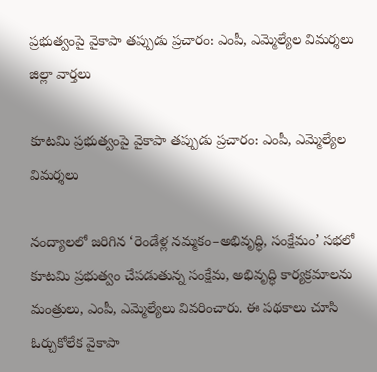ప్రభుత్వంపై వైకాపా తప్పుడు ప్రచారం: ఎంపీ, ఎమ్మెల్యేల విమర్శలు
జిల్లా వార్తలు

కూటమి ప్రభుత్వంపై వైకాపా తప్పుడు ప్రచారం: ఎంపీ, ఎమ్మెల్యేల విమర్శలు

నంద్యాలలో జరిగిన ‘రెండేళ్ల నమ్మకం–అభివృద్ధి, సంక్షేమం’ సభలో కూటమి ప్రభుత్వం చేపడుతున్న సంక్షేమ, అభివృద్ధి కార్యక్రమాలను మంత్రులు, ఎంపీ, ఎమ్మెల్యేలు వివరించారు. ఈ పథకాలు చూసి ఓర్చుకోలేక వైకాపా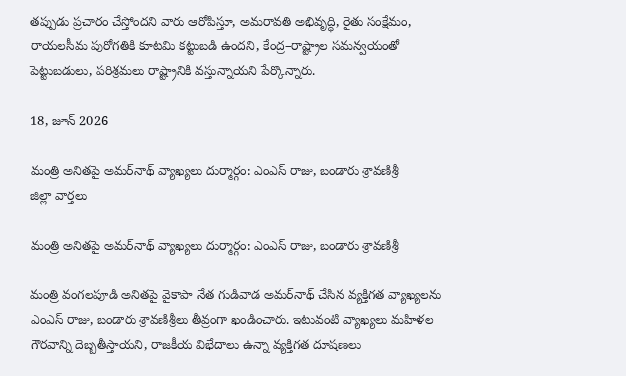తప్పుడు ప్రచారం చేస్తోందని వారు ఆరోపిస్తూ, అమరావతి అభివృద్ధి, రైతు సంక్షేమం, రాయలసీమ పురోగతికి కూటమి కట్టుబడి ఉందని, కేంద్ర–రాష్ట్రాల సమన్వయంతో పెట్టుబడులు, పరిశ్రమలు రాష్ట్రానికి వస్తున్నాయని పేర్కొన్నారు.

18, జూన్ 2026

మంత్రి అనితపై అమర్‌నాథ్‌ వ్యాఖ్యలు దుర్మార్గం: ఎంఎస్‌ రాజు, బండారు శ్రావణిశ్రీ
జిల్లా వార్తలు

మంత్రి అనితపై అమర్‌నాథ్‌ వ్యాఖ్యలు దుర్మార్గం: ఎంఎస్‌ రాజు, బండారు శ్రావణిశ్రీ

మంత్రి వంగలపూడి అనితపై వైకాపా నేత గుడివాడ అమర్‌నాథ్ చేసిన వ్యక్తిగత వ్యాఖ్యలను ఎంఎస్‌ రాజు, బండారు శ్రావణిశ్రీలు తీవ్రంగా ఖండించారు. ఇటువంటి వ్యాఖ్యలు మహిళల గౌరవాన్ని దెబ్బతీస్తాయని, రాజకీయ విభేదాలు ఉన్నా వ్యక్తిగత దూషణలు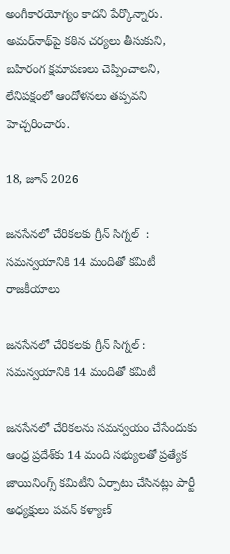అంగీకారయోగ్యం కాదని పేర్కొన్నారు. అమర్‌నాథ్‌పై కఠిన చర్యలు తీసుకుని, బహిరంగ క్షమాపణలు చెప్పించాలని, లేనిపక్షంలో ఆందోళనలు తప్పవని హెచ్చరించారు.

18, జూన్ 2026

జనసేనలో చేరికలకు గ్రీన్ సిగ్నల్  :  సమన్వయానికి 14 మందితో కమిటీ
రాజకీయాలు

జనసేనలో చేరికలకు గ్రీన్ సిగ్నల్ : సమన్వయానికి 14 మందితో కమిటీ

జనసేనలో చేరికలను సమన్వయం చేసేందుకు ఆంధ్ర ప్రదేశ్‌కు 14 మంది సభ్యులతో ప్రత్యేక జాయినింగ్స్ కమిటీని ఏర్పాటు చేసినట్లు పార్టీ అధ్యక్షులు పవన్ కళ్యాణ్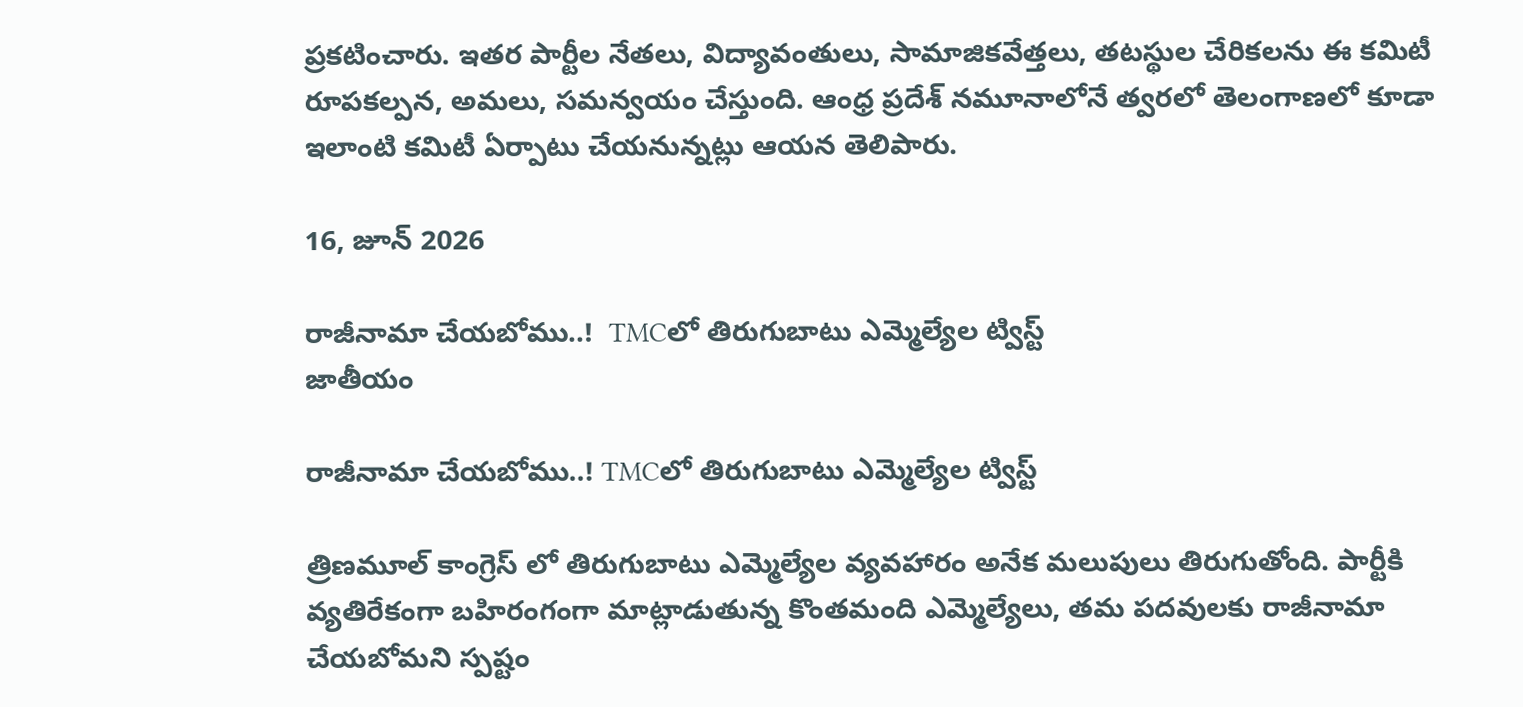ప్రకటించారు. ఇతర పార్టీల నేతలు, విద్యావంతులు, సామాజికవేత్తలు, తటస్థుల చేరికలను ఈ కమిటీ రూపకల్పన, అమలు, సమన్వయం చేస్తుంది. ఆంధ్ర ప్రదేశ్ నమూనాలోనే త్వరలో తెలంగాణలో కూడా ఇలాంటి కమిటీ ఏర్పాటు చేయనున్నట్లు ఆయన తెలిపారు.

16, జూన్ 2026

రాజీనామా చేయబోము..!  TMCలో తిరుగుబాటు ఎమ్మెల్యేల ట్విస్ట్‌
జాతీయం

రాజీనామా చేయబోము..! TMCలో తిరుగుబాటు ఎమ్మెల్యేల ట్విస్ట్‌

త్రిణమూల్ కాంగ్రెస్ లో తిరుగుబాటు ఎమ్మెల్యేల వ్యవహారం అనేక మలుపులు తిరుగుతోంది. పార్టీకి వ్యతిరేకంగా బహిరంగంగా మాట్లాడుతున్న కొంతమంది ఎమ్మెల్యేలు, తమ పదవులకు రాజీనామా చేయబోమని స్పష్టం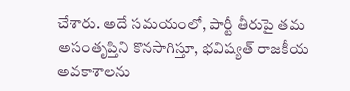చేశారు. అదే సమయంలో, పార్టీ తీరుపై తమ అసంతృప్తిని కొనసాగిస్తూ, భవిష్యత్‌ రాజకీయ అవకాశాలను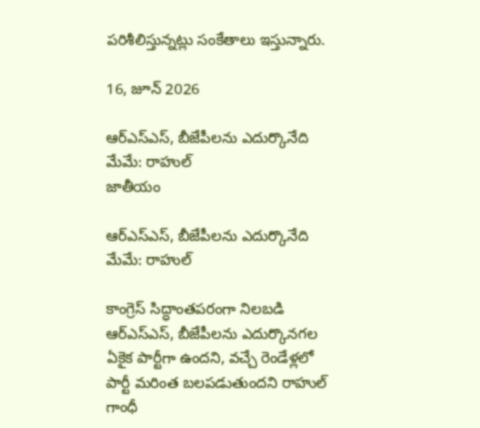పరిశీలిస్తున్నట్లు సంకేతాలు ఇస్తున్నారు.

16, జూన్ 2026

ఆర్ఎస్ఎస్‌, బీజేపీలను ఎదుర్కొనేది మేమే: రాహుల్‌
జాతీయం

ఆర్ఎస్ఎస్‌, బీజేపీలను ఎదుర్కొనేది మేమే: రాహుల్‌

కాంగ్రెస్‌ సిద్ధాంతపరంగా నిలబడి ఆర్ఎస్ఎస్‌, బీజేపీలను ఎదుర్కొనగల ఏకైక పార్టీగా ఉందని, వచ్చే రెండేళ్లలో పార్టీ మరింత బలపడుతుందని రాహుల్‌ గాంధీ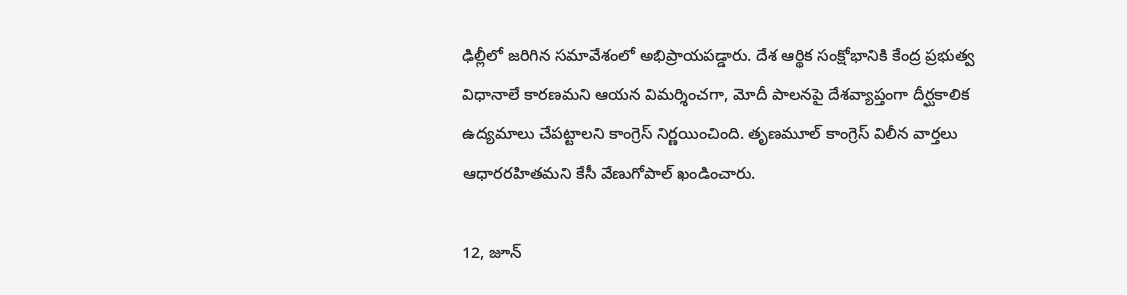ఢిల్లీలో జరిగిన సమావేశంలో అభిప్రాయపడ్డారు. దేశ ఆర్థిక సంక్షోభానికి కేంద్ర ప్రభుత్వ విధానాలే కారణమని ఆయన విమర్శించగా, మోదీ పాలనపై దేశవ్యాప్తంగా దీర్ఘకాలిక ఉద్యమాలు చేపట్టాలని కాంగ్రెస్‌ నిర్ణయించింది. తృణమూల్‌ కాంగ్రెస్‌ విలీన వార్తలు ఆధారరహితమని కేసీ వేణుగోపాల్‌ ఖండించారు.

12, జూన్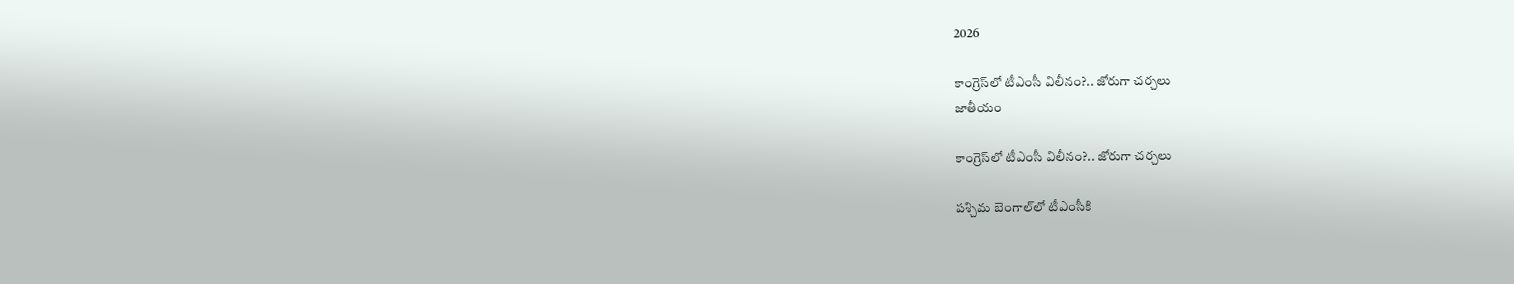2026

కాంగ్రెస్‌లో టీఎంసీ విలీనం?.. జోరుగా చర్చలు
జాతీయం

కాంగ్రెస్‌లో టీఎంసీ విలీనం?.. జోరుగా చర్చలు

పశ్చిమ బెంగాల్‌లో టీఎంసీకి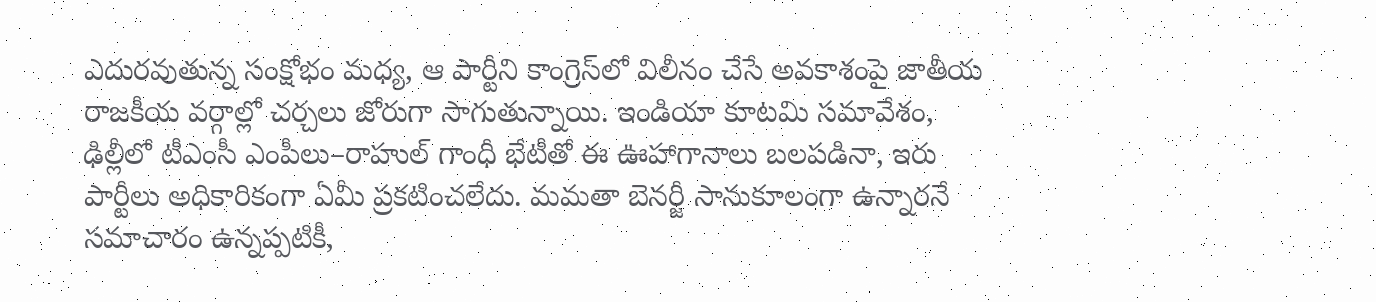ఎదురవుతున్న సంక్షోభం మధ్య, ఆ పార్టీని కాంగ్రెస్‌లో విలీనం చేసే అవకాశంపై జాతీయ రాజకీయ వర్గాల్లో చర్చలు జోరుగా సాగుతున్నాయి. ఇండియా కూటమి సమావేశం, ఢిల్లీలో టీఎంసీ ఎంపీలు–రాహుల్ గాంధీ భేటీతో ఈ ఊహాగానాలు బలపడినా, ఇరు పార్టీలు అధికారికంగా ఏమీ ప్రకటించలేదు. మమతా బెనర్జీ సానుకూలంగా ఉన్నారనే సమాచారం ఉన్నప్పటికీ,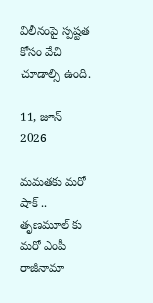విలీనంపై స్పష్టత కోసం వేచి చూడాల్సి ఉంది.

11, జూన్ 2026

మమతకు మరో షాక్ .. తృణమూల్ కు మరో ఎంపీ రాజీనామా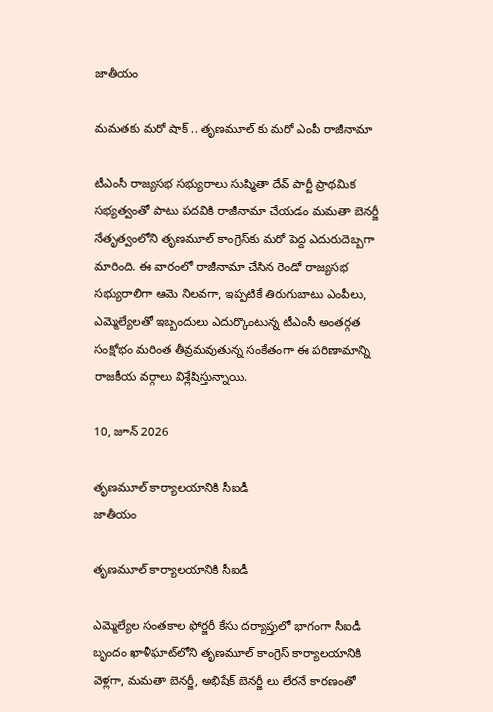జాతీయం

మమతకు మరో షాక్ .. తృణమూల్ కు మరో ఎంపీ రాజీనామా

టీఎంసీ రాజ్యసభ సభ్యురాలు సుష్మితా దేవ్ పార్టీ ప్రాథమిక సభ్యత్వంతో పాటు పదవికి రాజీనామా చేయడం మమతా బెనర్జీ నేతృత్వంలోని తృణమూల్ కాంగ్రెస్‌కు మరో పెద్ద ఎదురుదెబ్బగా మారింది. ఈ వారంలో రాజీనామా చేసిన రెండో రాజ్యసభ సభ్యురాలిగా ఆమె నిలవగా, ఇప్పటికే తిరుగుబాటు ఎంపీలు, ఎమ్మెల్యేలతో ఇబ్బందులు ఎదుర్కొంటున్న టీఎంసీ అంతర్గత సంక్షోభం మరింత తీవ్రమవుతున్న సంకేతంగా ఈ పరిణామాన్ని రాజకీయ వర్గాలు విశ్లేషిస్తున్నాయి.

10, జూన్ 2026

తృణమూల్ కార్యాలయానికి సీఐడీ
జాతీయం

తృణమూల్ కార్యాలయానికి సీఐడీ

ఎమ్మెల్యేల సంతకాల ఫోర్జరీ కేసు దర్యాప్తులో భాగంగా సీఐడీ బృందం ఖాళీఘాట్‌లోని తృణమూల్ కాంగ్రెస్‌ కార్యాలయానికి వెళ్లగా, మమతా బెనర్జీ, అభిషేక్ బెనర్జీ లు లేరనే కారణంతో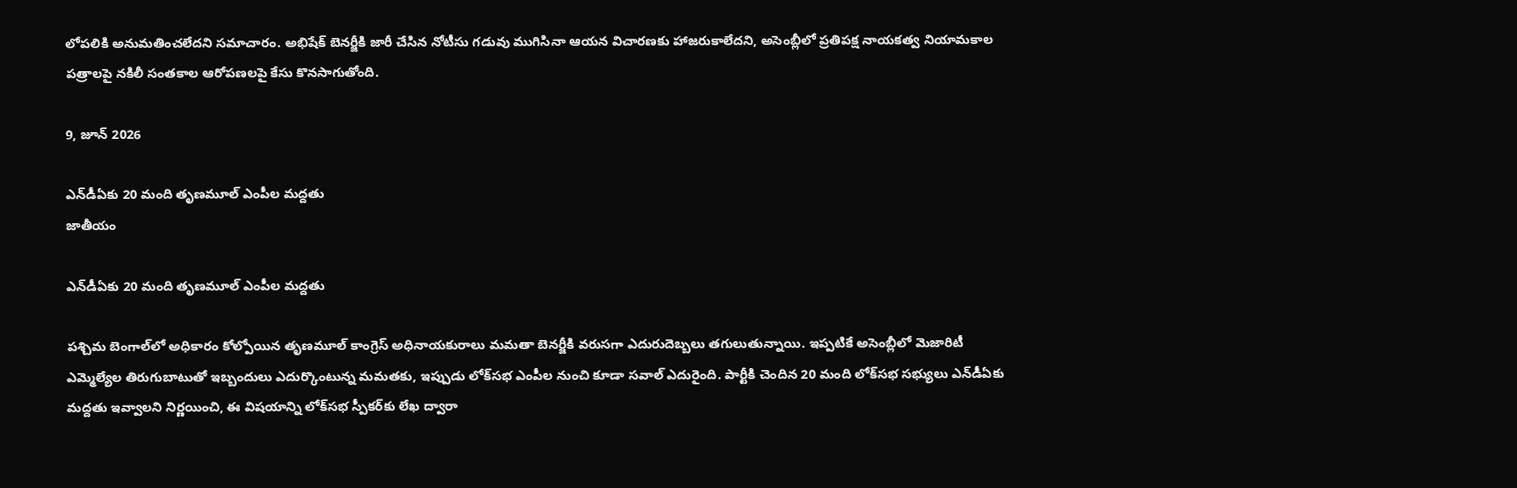లోపలికి అనుమతించలేదని సమాచారం. అభిషేక్ బెనర్జీకి జారీ చేసిన నోటీసు గడువు ముగిసినా ఆయన విచారణకు హాజరుకాలేదని, అసెంబ్లీలో ప్రతిపక్ష నాయకత్వ నియామకాల పత్రాలపై నకిలీ సంతకాల ఆరోపణలపై కేసు కొనసాగుతోంది.

9, జూన్ 2026

ఎన్‌డీఏకు 20 మంది తృణమూల్‌ ఎంపీల మద్దతు
జాతీయం

ఎన్‌డీఏకు 20 మంది తృణమూల్‌ ఎంపీల మద్దతు

పశ్చిమ బెంగాల్‌లో అధికారం కోల్పోయిన తృణమూల్‌ కాంగ్రెస్‌ అధినాయకురాలు మమతా బెనర్జీకి వరుసగా ఎదురుదెబ్బలు తగులుతున్నాయి. ఇప్పటికే అసెంబ్లీలో మెజారిటీ ఎమ్మెల్యేల తిరుగుబాటుతో ఇబ్బందులు ఎదుర్కొంటున్న మమతకు, ఇప్పుడు లోక్‌సభ ఎంపీల నుంచి కూడా సవాల్‌ ఎదురైంది. పార్టీకి చెందిన 20 మంది లోక్‌సభ సభ్యులు ఎన్‌డీఏకు మద్దతు ఇవ్వాలని నిర్ణయించి, ఈ విషయాన్ని లోక్‌సభ స్పీకర్‌కు లేఖ ద్వారా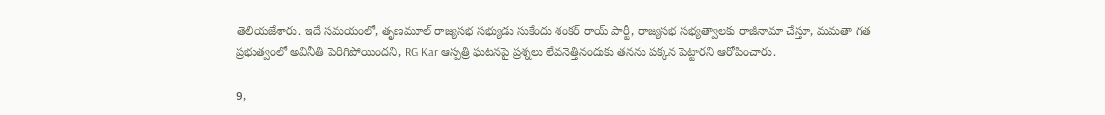తెలియజేశారు. ఇదే సమయంలో, తృణమూల్‌ రాజ్యసభ సభ్యుడు సుకేందు శంకర్‌ రాయ్‌ పార్టీ, రాజ్యసభ సభ్యత్వాలకు రాజీనామా చేస్తూ, మమతా గత ప్రభుత్వంలో అవినీతి పెరిగిపోయిందని, RG Kar ఆస్పత్రి ఘటనపై ప్రశ్నలు లేవనెత్తినందుకు తనను పక్కన పెట్టారని ఆరోపించారు.

9,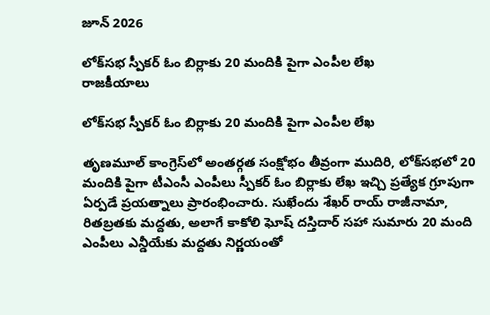జూన్ 2026

లోక్‌సభ స్పీకర్ ఓం బిర్లాకు 20 మందికి పైగా ఎంపీల లేఖ
రాజకీయాలు

లోక్‌సభ స్పీకర్ ఓం బిర్లాకు 20 మందికి పైగా ఎంపీల లేఖ

తృణమూల్ కాంగ్రెస్‌లో అంతర్గత సంక్షోభం తీవ్రంగా ముదిరి, లోక్‌సభలో 20 మందికి పైగా టీఎంసీ ఎంపీలు స్పీకర్ ఓం బిర్లాకు లేఖ ఇచ్చి ప్రత్యేక గ్రూపుగా ఏర్పడే ప్రయత్నాలు ప్రారంభించారు. సుఖేందు శేఖర్ రాయ్ రాజీనామా, రితబ్రతకు మద్దతు, అలాగే కాకోలి ఘోష్ దస్తిదార్ సహా సుమారు 20 మంది ఎంపీలు ఎన్డీయేకు మద్దతు నిర్ణయంతో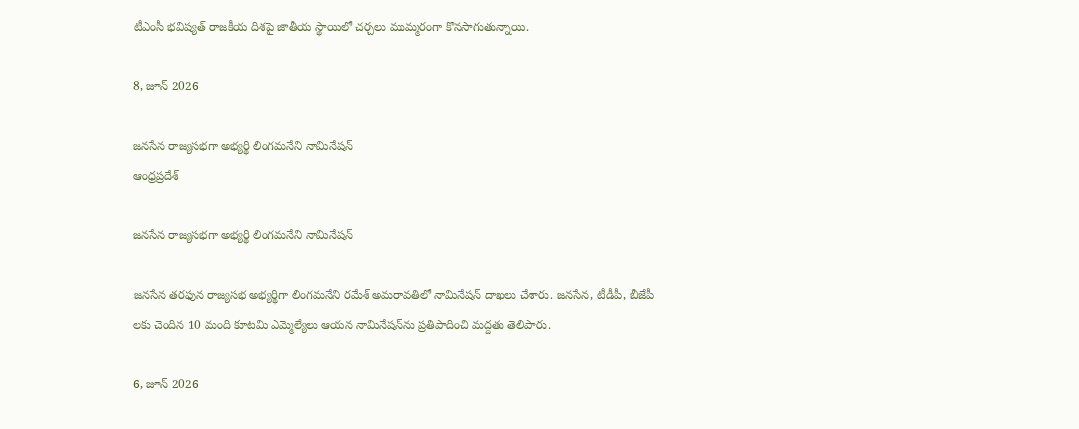టీఎంసీ భవిష్యత్ రాజకీయ దిశపై జాతీయ స్థాయిలో చర్చలు ముమ్మరంగా కొనసాగుతున్నాయి.

8, జూన్ 2026

జనసేన రాజ్యసభగా అభ్యర్థి లింగమనేని నామినేషన్
ఆంధ్రప్రదేశ్

జనసేన రాజ్యసభగా అభ్యర్థి లింగమనేని నామినేషన్

జనసేన తరఫున రాజ్యసభ అభ్యర్థిగా లింగమనేని రమేశ్ అమరావతిలో నామినేషన్ దాఖలు చేశారు. జనసేన, టీడీపీ, బీజేపీ లకు చెందిన 10 మంది కూటమి ఎమ్మెల్యేలు ఆయన నామినేషన్‌ను ప్రతిపాదించి మద్దతు తెలిపారు.

6, జూన్ 2026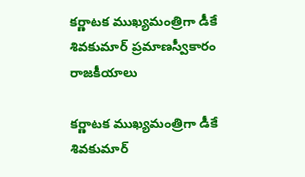కర్ణాటక ముఖ్యమంత్రిగా డీకే శివకుమార్ ప్రమాణస్వీకారం
రాజకీయాలు

కర్ణాటక ముఖ్యమంత్రిగా డీకే శివకుమార్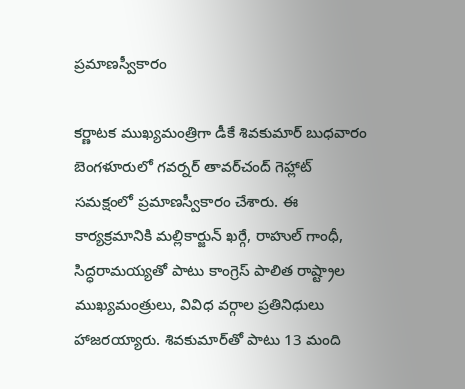ప్రమాణస్వీకారం

కర్ణాటక ముఖ్యమంత్రిగా డీకే శివకుమార్ బుధవారం బెంగళూరులో గవర్నర్ తావర్‌చంద్ గెహ్లాట్ సమక్షంలో ప్రమాణస్వీకారం చేశారు. ఈ కార్యక్రమానికి మల్లికార్జున్ ఖర్గే, రాహుల్ గాంధీ, సిద్ధరామయ్యతో పాటు కాంగ్రెస్ పాలిత రాష్ట్రాల ముఖ్యమంత్రులు, వివిధ వర్గాల ప్రతినిధులు హాజరయ్యారు. శివకుమార్‌తో పాటు 13 మంది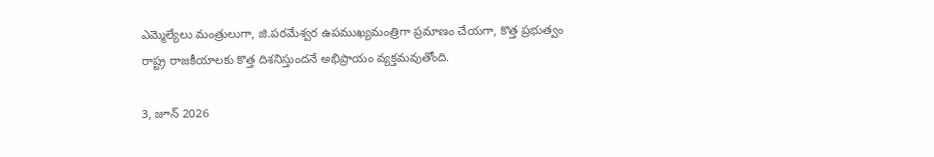ఎమ్మెల్యేలు మంత్రులుగా, జి.పరమేశ్వర ఉపముఖ్యమంత్రిగా ప్రమాణం చేయగా, కొత్త ప్రభుత్వం రాష్ట్ర రాజకీయాలకు కొత్త దిశనిస్తుందనే అభిప్రాయం వ్యక్తమవుతోంది.

3, జూన్ 2026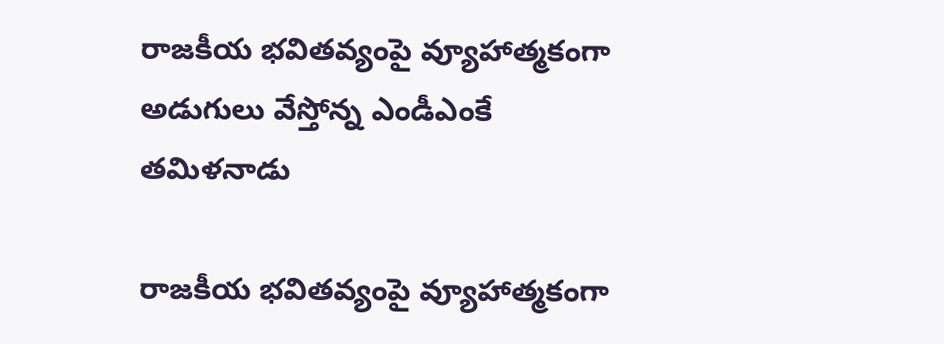రాజకీయ భవితవ్యంపై వ్యూహాత్మకంగా అడుగులు వేస్తోన్న ఎండీఎంకే
తమిళనాడు

రాజకీయ భవితవ్యంపై వ్యూహాత్మకంగా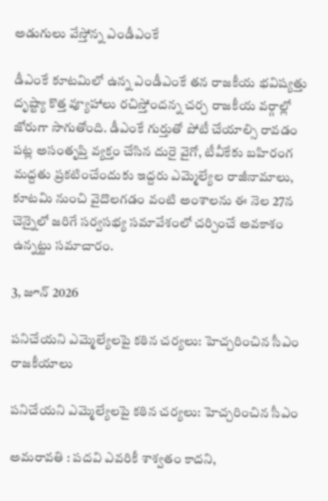అడుగులు వేస్తోన్న ఎండీఎంకే

డీఎంకే కూటమిలో ఉన్న ఎండీఎంకే తన రాజకీయ భవిష్యత్తు దృష్ట్యా కొత్త వ్యూహాలు రచిస్తోందన్న చర్చ రాజకీయ వర్గాల్లో జోరుగా సాగుతోంది. డీఎంకే గుర్తుతో పోటీ చేయాల్సి రావడం పట్ల అసంతృప్తి వ్యక్తం చేసిన దురై వైగో, టీవీకేకు బహిరంగ మద్దతు ప్రకటించేందుకు ఇద్దరు ఎమ్మెల్యేల రాజీనామాలు, కూటమి నుంచి వైదొలగడం వంటి అంశాలను ఈ నెల 27న చెన్నైలో జరిగే సర్వసభ్య సమావేశంలో చర్చించే అవకాశం ఉన్నట్టు సమాచారం.

3, జూన్ 2026

పనిచేయని ఎమ్మెల్యేలపై కఠిన చర్యలు: హెచ్చరించిన సీఎం
రాజకీయాలు

పనిచేయని ఎమ్మెల్యేలపై కఠిన చర్యలు: హెచ్చరించిన సీఎం

అమరావతి : పదవి ఎవరికీ శాశ్వతం కాదని,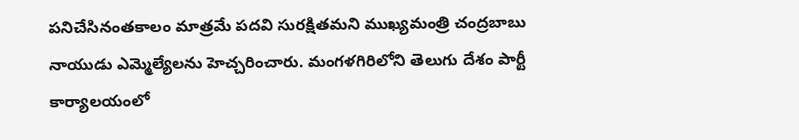పనిచేసినంతకాలం మాత్రమే పదవి సురక్షితమని ముఖ్యమంత్రి చంద్రబాబు నాయుడు ఎమ్మెల్యేలను హెచ్చరించారు. మంగళగిరిలోని తెలుగు దేశం పార్టీ కార్యాలయంలో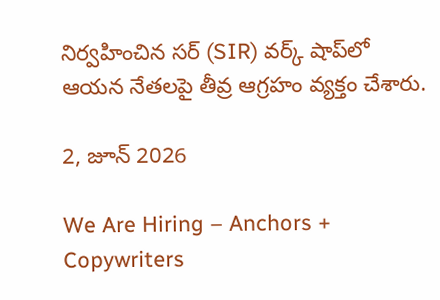నిర్వహించిన సర్ (SIR) వర్క్ షాప్‌లో ఆయన నేతలపై తీవ్ర ఆగ్రహం వ్యక్తం చేశారు.

2, జూన్ 2026

We Are Hiring – Anchors + Copywriters